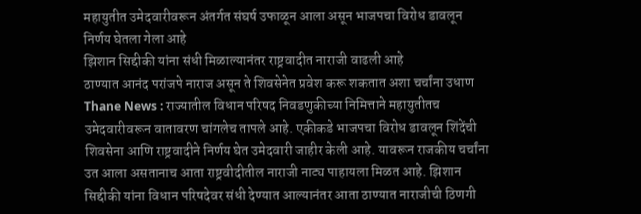महायुतीत उमेदवारीवरून अंतर्गत संघर्ष उफाळून आला असून भाजपचा विरोध डावलून निर्णय घेतला गेला आहे
झिशान सिद्दीकी यांना संधी मिळाल्यानंतर राष्ट्रवादीत नाराजी वाढली आहे
ठाण्यात आनंद परांजपे नाराज असून ते शिवसेनेत प्रवेश करू शकतात अशा चर्चांना उधाण
Thane News : राज्यातील विधान परिषद निवडणुकीच्या निमित्ताने महायुतीतच उमेदवारीवरून वातावरण चांगलेच तापले आहे. एकीकडे भाजपचा विरोध डावलून शिंदेंची शिवसेना आणि राष्ट्रवादीने निर्णय घेत उमेदवारी जाहीर केली आहे. यावरून राजकीय चर्चांना उत आला असतानाच आता राष्ट्रवीदीतील नाराजी नाट्य पाहायला मिळत आहे. झिशान सिद्दीकी यांना विधान परिषदेवर संधी देण्यात आल्यानंतर आता ठाण्यात नाराजीची ठिणगी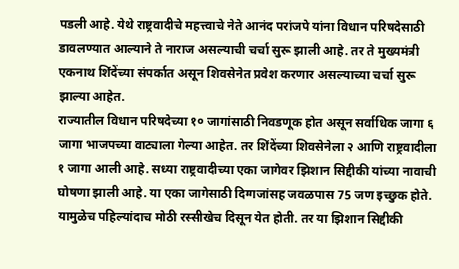पडली आहे. येथे राष्ट्रवादीचे महत्त्वाचे नेते आनंद परांजपे यांना विधान परिषदेसाठी डावलण्यात आल्याने ते नाराज असल्याची चर्चा सुरू झाली आहे. तर ते मुख्यमंत्री एकनाथ शिंदेंच्या संपर्कात असून शिवसेनेत प्रवेश करणार असल्याच्या चर्चा सुरू झाल्या आहेत.
राज्यातील विधान परिषदेच्या १० जागांसाठी निवडणूक होत असून सर्वाधिक जागा ६ जागा भाजपच्या वाट्याला गेल्या आहेत. तर शिंदेंच्या शिवसेनेला २ आणि राष्ट्रवादीला १ जागा आली आहे. सध्या राष्ट्रवादीच्या एका जागेवर झिशान सिद्दीकी यांच्या नावाची घोषणा झाली आहे. या एका जागेसाठी दिग्गजांसह जवळपास 75 जण इच्छुक होते. यामुळेच पहिल्यांदाच मोठी रस्सीखेच दिसून येत होती. तर या झिशान सिद्दीकी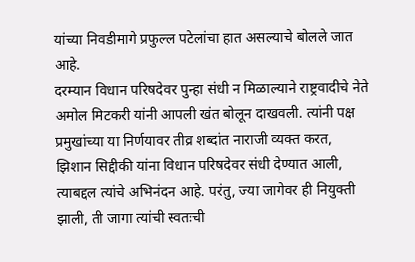यांच्या निवडीमागे प्रफुल्ल पटेलांचा हात असल्याचे बोलले जात आहे.
दरम्यान विधान परिषदेवर पुन्हा संधी न मिळाल्याने राष्ट्रवादीचे नेते अमोल मिटकरी यांनी आपली खंत बोलून दाखवली. त्यांनी पक्ष प्रमुखांच्या या निर्णयावर तीव्र शब्दांत नाराजी व्यक्त करत, झिशान सिद्दीकी यांना विधान परिषदेवर संधी देण्यात आली, त्याबद्दल त्यांचे अभिनंदन आहे. परंतु, ज्या जागेवर ही नियुक्ती झाली, ती जागा त्यांची स्वतःची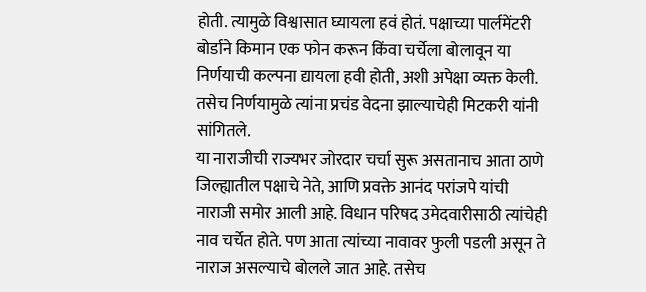होती. त्यामुळे विश्वासात घ्यायला हवं होतं. पक्षाच्या पार्लमेंटरी बोर्डाने किमान एक फोन करून किंवा चर्चेला बोलावून या निर्णयाची कल्पना द्यायला हवी होती, अशी अपेक्षा व्यक्त केली. तसेच निर्णयामुळे त्यांना प्रचंड वेदना झाल्याचेही मिटकरी यांनी सांगितले.
या नाराजीची राज्यभर जोरदार चर्चा सुरू असतानाच आता ठाणे जिल्ह्यातील पक्षाचे नेते, आणि प्रवक्ते आनंद परांजपे यांची नाराजी समोर आली आहे. विधान परिषद उमेदवारीसाठी त्यांचेही नाव चर्चेत होते. पण आता त्यांच्या नावावर फुली पडली असून ते नाराज असल्याचे बोलले जात आहे. तसेच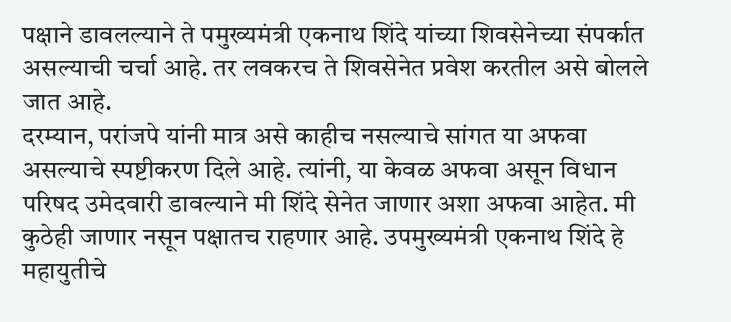पक्षाने डावलल्याने ते पमुख्यमंत्री एकनाथ शिंदे यांच्या शिवसेनेच्या संपर्कात असल्याची चर्चा आहे. तर लवकरच ते शिवसेनेत प्रवेश करतील असे बोलले जात आहे.
दरम्यान, परांजपे यांनी मात्र असे काहीच नसल्याचे सांगत या अफवा असल्याचे स्पष्टीकरण दिले आहे. त्यांनी, या केवळ अफवा असून विधान परिषद उमेदवारी डावल्याने मी शिंदे सेनेत जाणार अशा अफवा आहेत. मी कुठेही जाणार नसून पक्षातच राहणार आहे. उपमुख्यमंत्री एकनाथ शिंदे हे महायुतीचे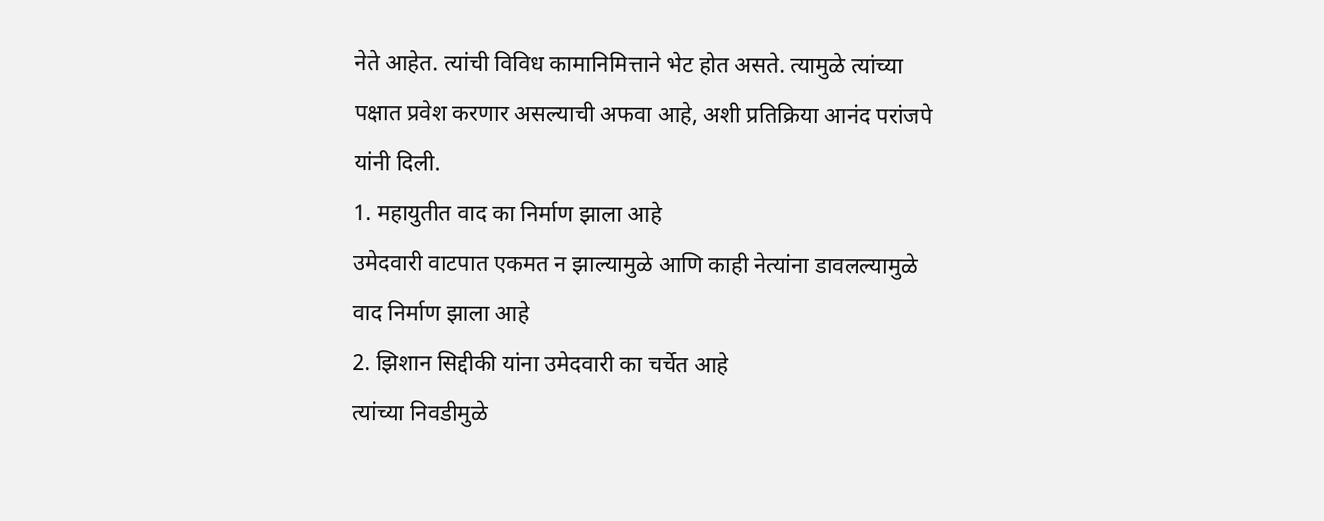नेते आहेत. त्यांची विविध कामानिमित्ताने भेट होत असते. त्यामुळे त्यांच्या पक्षात प्रवेश करणार असल्याची अफवा आहे, अशी प्रतिक्रिया आनंद परांजपे यांनी दिली.
1. महायुतीत वाद का निर्माण झाला आहे
उमेदवारी वाटपात एकमत न झाल्यामुळे आणि काही नेत्यांना डावलल्यामुळे वाद निर्माण झाला आहे
2. झिशान सिद्दीकी यांना उमेदवारी का चर्चेत आहे
त्यांच्या निवडीमुळे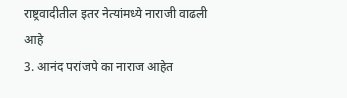राष्ट्रवादीतील इतर नेत्यांमध्ये नाराजी वाढली आहे
3. आनंद परांजपे का नाराज आहेत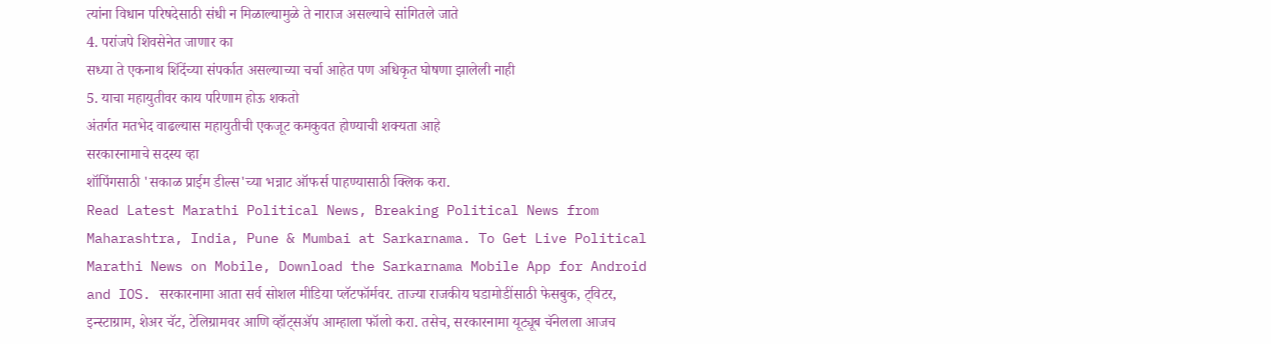त्यांना विधान परिषदेसाठी संधी न मिळाल्यामुळे ते नाराज असल्याचे सांगितले जाते
4. परांजपे शिवसेनेत जाणार का
सध्या ते एकनाथ शिंदेंच्या संपर्कात असल्याच्या चर्चा आहेत पण अधिकृत घोषणा झालेली नाही
5. याचा महायुतीवर काय परिणाम होऊ शकतो
अंतर्गत मतभेद वाढल्यास महायुतीची एकजूट कमकुवत होण्याची शक्यता आहे
सरकारनामाचे सदस्य व्हा
शॉपिंगसाठी 'सकाळ प्राईम डील्स'च्या भन्नाट ऑफर्स पाहण्यासाठी क्लिक करा.
Read Latest Marathi Political News, Breaking Political News from Maharashtra, India, Pune & Mumbai at Sarkarnama. To Get Live Political Marathi News on Mobile, Download the Sarkarnama Mobile App for Android and IOS. सरकारनामा आता सर्व सोशल मीडिया प्लॅटफॉर्मवर. ताज्या राजकीय घडामोडींसाठी फेसबुक, ट्विटर, इन्स्टाग्राम, शेअर चॅट, टेलिग्रामवर आणि व्हॉट्सॲप आम्हाला फॉलो करा. तसेच, सरकारनामा यूट्यूब चॅनेलला आजच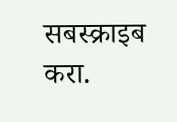सबस्क्राइब करा.